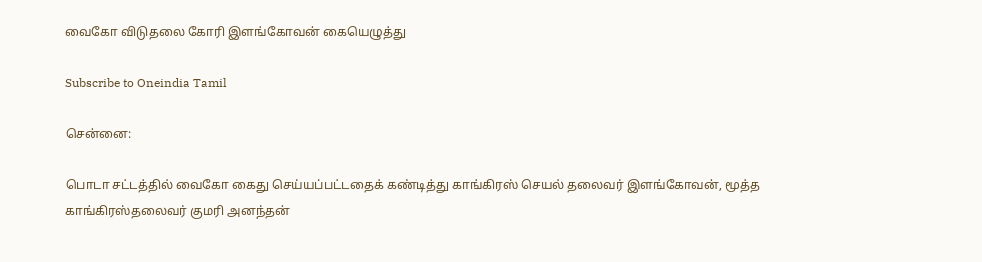வைகோ விடுதலை கோரி இளங்கோவன் கையெழுத்து

Subscribe to Oneindia Tamil

சென்னை:

பொடா சட்டத்தில் வைகோ கைது செய்யப்பட்டதைக் கண்டித்து காங்கிரஸ் செயல் தலைவர் இளங்கோவன், மூத்த காங்கிரஸ்தலைவர் குமரி அனந்தன்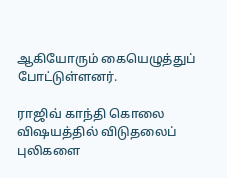ஆகியோரும் கையெழுத்துப் போட்டுள்ளனர்.

ராஜிவ் காந்தி கொலை விஷயத்தில் விடுதலைப் புலிகளை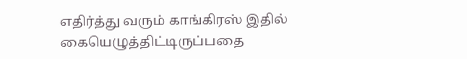எதிர்த்து வரும் காங்கிரஸ் இதில் கையெழுத்திட்டிருப்பதை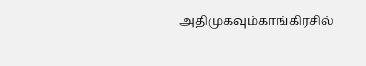அதிமுகவும்காங்கிரசில்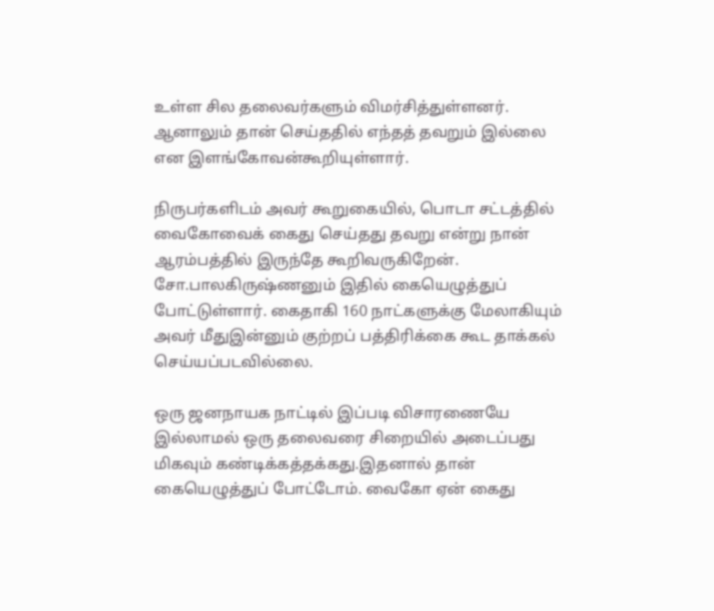உள்ள சில தலைவர்களும் விமர்சித்துள்ளனர். ஆனாலும் தான் செய்ததில் எந்தத் தவறும் இல்லை என இளங்கோவன்கூறியுள்ளார்.

நிருபர்களிடம் அவர் கூறுகையில், பொடா சட்டத்தில் வைகோவைக் கைது செய்தது தவறு என்று நான் ஆரம்பத்தில் இருந்தே கூறிவருகிறேன். சோ.பாலகிருஷ்ணனும் இதில் கையெழுத்துப் போட்டுள்ளார். கைதாகி 160 நாட்களுக்கு மேலாகியும் அவர் மீதுஇன்னும் குற்றப் பத்திரிக்கை கூட தாக்கல் செய்யப்படவில்லை.

ஒரு ஜனநாயக நாட்டில் இப்படி விசாரணையே இல்லாமல் ஒரு தலைவரை சிறையில் அடைப்பது மிகவும் கண்டிக்கத்தக்கது.இதனால் தான் கையெழுத்துப் போட்டோம். வைகோ ஏன் கைது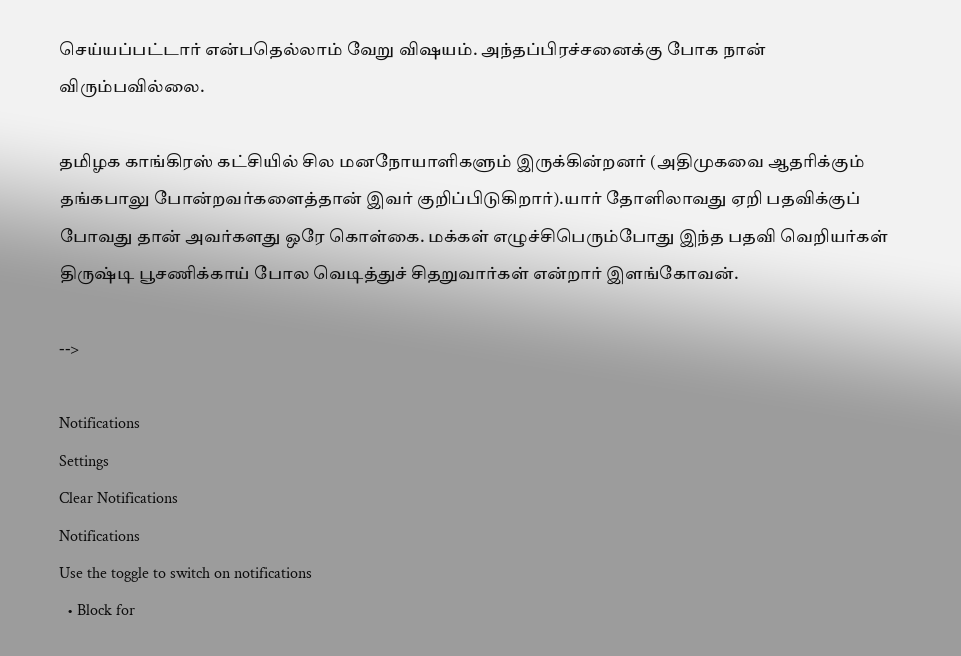செய்யப்பட்டார் என்பதெல்லாம் வேறு விஷயம். அந்தப்பிரச்சனைக்கு போக நான் விரும்பவில்லை.

தமிழக காங்கிரஸ் கட்சியில் சில மனநோயாளிகளும் இருக்கின்றனர் (அதிமுகவை ஆதரிக்கும் தங்கபாலு போன்றவர்களைத்தான் இவர் குறிப்பிடுகிறார்).யார் தோளிலாவது ஏறி பதவிக்குப் போவது தான் அவர்களது ஒரே கொள்கை. மக்கள் எழுச்சிபெரும்போது இந்த பதவி வெறியர்கள் திருஷ்டி பூசணிக்காய் போல வெடித்துச் சிதறுவார்கள் என்றார் இளங்கோவன்.

-->

Notifications
Settings
Clear Notifications
Notifications
Use the toggle to switch on notifications
  • Block for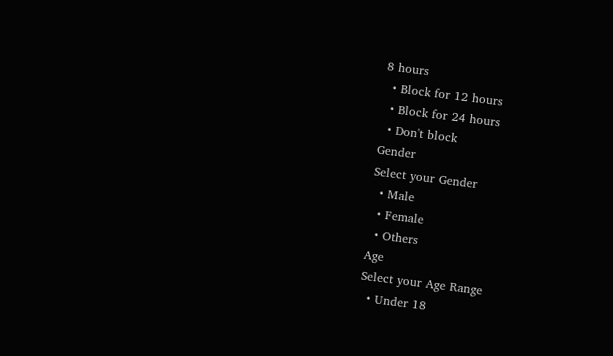8 hours
  • Block for 12 hours
  • Block for 24 hours
  • Don't block
Gender
Select your Gender
  • Male
  • Female
  • Others
Age
Select your Age Range
  • Under 18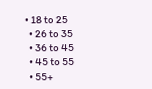• 18 to 25
  • 26 to 35
  • 36 to 45
  • 45 to 55
  • 55+